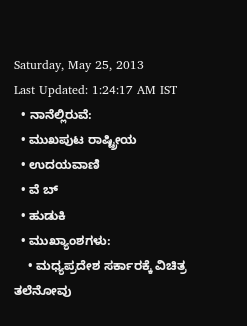Saturday, May 25, 2013
Last Updated: 1:24:17 AM IST
  • ನಾನೆಲ್ಲಿರುವೆ:
  • ಮುಖಪುಟ ರಾಷ್ಟ್ರೀಯ
  • ಉದಯವಾಣಿ
  • ವೆ ಬ್
  • ಹುಡುಕಿ
  • ಮುಖ್ಯಾಂಶಗಳು:
    • ಮಧ್ಯಪ್ರದೇಶ ಸರ್ಕಾರಕ್ಕೆ ವಿಚಿತ್ರ ತಲೆನೋವು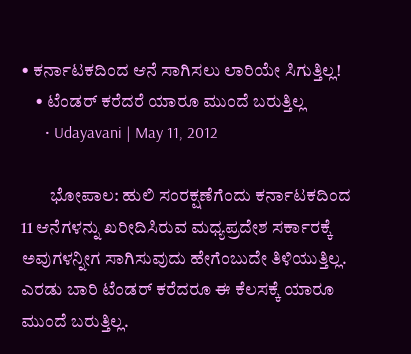• ಕರ್ನಾಟಕದಿಂದ ಆನೆ ಸಾಗಿಸಲು ಲಾರಿಯೇ ಸಿಗುತ್ತಿಲ್ಲ!
    • ಟೆಂಡರ್‌ ಕರೆದರೆ ಯಾರೂ ಮುಂದೆ ಬರುತ್ತಿಲ್ಲ
      • Udayavani | May 11, 2012

        ಭೋಪಾಲ: ಹುಲಿ ಸಂರಕ್ಷಣೆಗೆಂದು ಕರ್ನಾಟಕದಿಂದ 11 ಆನೆಗಳನ್ನು ಖರೀದಿಸಿರುವ ಮಧ್ಯಪ್ರದೇಶ ಸರ್ಕಾರಕ್ಕೆ ಅವುಗಳನ್ನೀಗ ಸಾಗಿಸುವುದು ಹೇಗೆಂಬುದೇ ತಿಳಿಯುತ್ತಿಲ್ಲ. ಎರಡು ಬಾರಿ ಟೆಂಡರ್‌ ಕರೆದರೂ ಈ ಕೆಲಸಕ್ಕೆ ಯಾರೂ ಮುಂದೆ ಬರುತ್ತಿಲ್ಲ.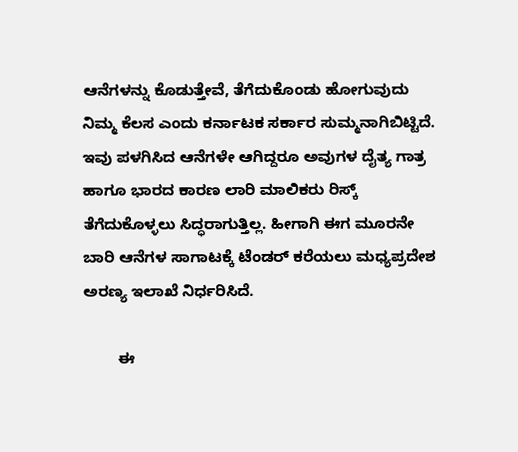ಆನೆಗಳನ್ನು ಕೊಡುತ್ತೇವೆ, ತೆಗೆದುಕೊಂಡು ಹೋಗುವುದು ನಿಮ್ಮ ಕೆಲಸ ಎಂದು ಕರ್ನಾಟಕ ಸರ್ಕಾರ ಸುಮ್ಮನಾಗಿಬಿಟ್ಟಿದೆ. ಇವು ಪಳಗಿಸಿದ ಆನೆಗಳೇ ಆಗಿದ್ದರೂ ಅವುಗಳ ದೈತ್ಯ ಗಾತ್ರ ಹಾಗೂ ಭಾರದ ಕಾರಣ ಲಾರಿ ಮಾಲಿಕರು ರಿಸ್ಕ್ ತೆಗೆದುಕೊಳ್ಳಲು ಸಿದ್ಧರಾಗುತ್ತಿಲ್ಲ. ಹೀಗಾಗಿ ಈಗ ಮೂರನೇ ಬಾರಿ ಆನೆಗಳ ಸಾಗಾಟಕ್ಕೆ ಟೆಂಡರ್‌ ಕರೆಯಲು ಮಧ್ಯಪ್ರದೇಶ ಅರಣ್ಯ ಇಲಾಖೆ ನಿರ್ಧರಿಸಿದೆ.

        ಈ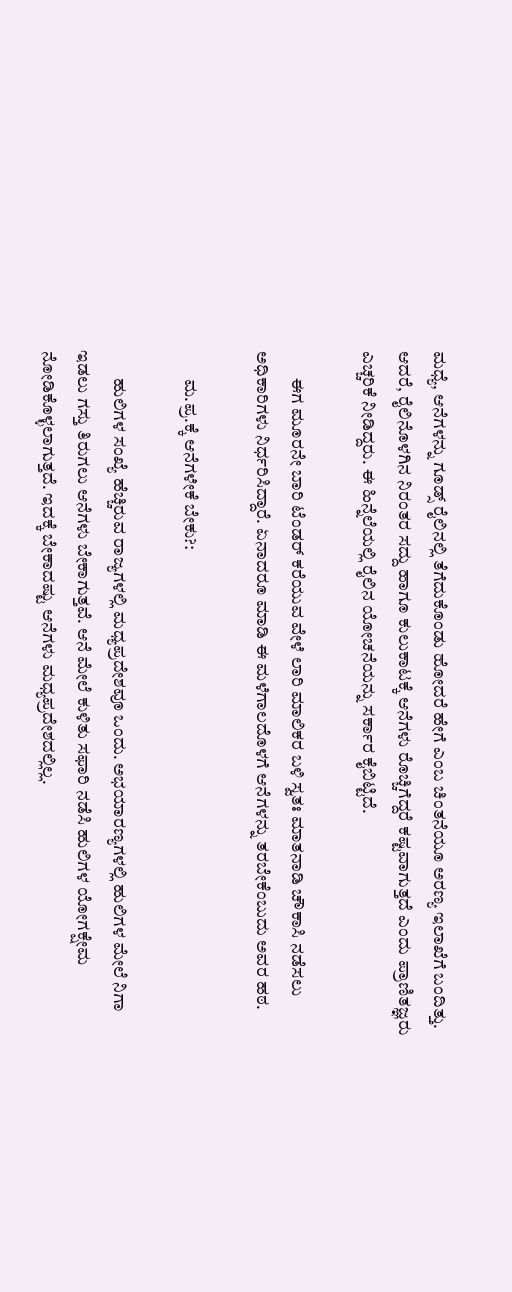ಮಧ್ಯೆ, ಆನೆಗಳನ್ನು ಗೂಡ್ಸ್‌ ರೈಲಿನಲ್ಲಿ ತೆಗೆದುಕೊಂಡು ಹೋದರೆ ಹೇಗೆ ಎಂಬ ಚಿಂತನೆಯೂ ಅರಣ್ಯ ಇಲಾಖೆಗೆ ಬಂದಿತ್ತು. ಆದರೆ, ರೈಲಿನೊಳಗಿನ ನಿರಂತರ ಸದ್ದು ಹಾಗೂ ಕುಲುಕಾಟಕ್ಕೆ ಆನೆಗಳು ರೊಚ್ಚಿಗೆದ್ದರೆ ಕಷ್ಟವಾಗುತ್ತದೆ ಎಂದು ಪ್ರಾಣಿತಜ್ಞರು ಎಚ್ಚರಿಕೆ ನೀಡಿದ್ದರು. ಈ ಹಿನ್ನೆಲೆಯಲ್ಲಿ ರೈಲಿನ ಯೋಚನೆಯನ್ನು ಸರ್ಕಾರ ಕೈಬಿಟ್ಟಿದೆ.

        ಈಗ ಮೂರನೇ ಬಾರಿ ಟೆಂಡರ್‌ ಕರೆಯುವ ವೇಳೆ ಲಾರಿ ಮಾಲಿಕರ ಬಳಿ ಸ್ವತಃ ಮಾತನಾಡಿ ಚೌಕಾಸಿ ನಡೆಸಲು ಅಧಿಕಾರಿಗಳು ನಿರ್ಧರಿಸಿದ್ದಾರೆ. ಏನಾದರೂ ಮಾಡಿ ಈ ಮಳೆಗಾಲದೊಳಗೆ ಆನೆಗಳನ್ನು ತರಬೇಕೆಂಬುದು ಅವರ ಹಠ.

        ಮ.ಪ್ರ.ಕ್ಕೆ ಆನೆಗಳೇಕೆ ಬೇಕು?:

        ಹುಲಿಗಳ ಸಂಖ್ಯೆ ಹೆಚ್ಚಿರುವ ರಾಜ್ಯಗಳಲ್ಲಿ ಮಧ್ಯಪ್ರದೇಶವೂ ಒಂದು. ಅಭಯಾರಣ್ಯಗಳಲ್ಲಿ ಹುಲಿಗಳ ಮೇಲೆ ನಿಗಾ ಇಡಲು ಗಸ್ತು ತಿರುಗಲು ಆನೆಗಳು ಬೇಕಾಗುತ್ತವೆ. ಆನೆ ಮೇಲೆ ಕುಳಿತು ಸಫಾರಿ ನಡೆಸಿ ಹುಲಿಗಳ ಯೋಗಕ್ಷೇಮ ನೋಡಿಕೊಳ್ಳಲಾಗುತ್ತದೆ. ಇದಕ್ಕೆ ಬೇಕಾದಷ್ಟು ಆನೆಗಳು ಮಧ್ಯಪ್ರದೇಶದಲ್ಲಿಲ್ಲ.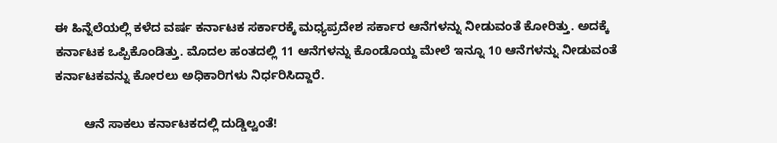ಈ ಹಿನ್ನೆಲೆಯಲ್ಲಿ ಕಳೆದ ವರ್ಷ ಕರ್ನಾಟಕ ಸರ್ಕಾರಕ್ಕೆ ಮಧ್ಯಪ್ರದೇಶ ಸರ್ಕಾರ ಆನೆಗಳನ್ನು ನೀಡುವಂತೆ ಕೋರಿತ್ತು. ಅದಕ್ಕೆ ಕರ್ನಾಟಕ ಒಪ್ಪಿಕೊಂಡಿತ್ತು. ಮೊದಲ ಹಂತದಲ್ಲಿ 11 ಆನೆಗಳನ್ನು ಕೊಂಡೊಯ್ದ ಮೇಲೆ ಇನ್ನೂ 10 ಆನೆಗಳನ್ನು ನೀಡುವಂತೆ ಕರ್ನಾಟಕವನ್ನು ಕೋರಲು ಅಧಿಕಾರಿಗಳು ನಿರ್ಧರಿಸಿದ್ದಾರೆ.

        ಆನೆ ಸಾಕಲು ಕರ್ನಾಟಕದಲ್ಲಿ ದುಡ್ಡಿಲ್ವಂತೆ!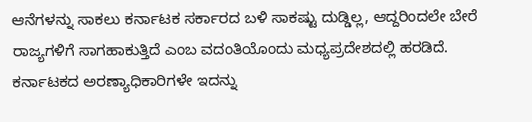ಆನೆಗಳನ್ನು ಸಾಕಲು ಕರ್ನಾಟಕ ಸರ್ಕಾರದ ಬಳಿ ಸಾಕಷ್ಟು ದುಡ್ಡಿಲ್ಲ, ಆದ್ದರಿಂದಲೇ ಬೇರೆ ರಾಜ್ಯಗಳಿಗೆ ಸಾಗಹಾಕುತ್ತಿದೆ ಎಂಬ ವದಂತಿಯೊಂದು ಮಧ್ಯಪ್ರದೇಶದಲ್ಲಿ ಹರಡಿದೆ. ಕರ್ನಾಟಕದ ಅರಣ್ಯಾಧಿಕಾರಿಗಳೇ ಇದನ್ನು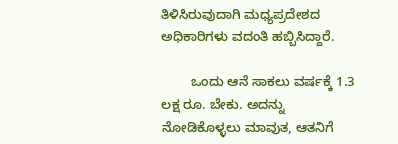ತಿಳಿಸಿರುವುದಾಗಿ ಮಧ್ಯಪ್ರದೇಶದ ಅಧಿಕಾರಿಗಳು ವದಂತಿ ಹಬ್ಬಿಸಿದ್ದಾರೆ.

        ಒಂದು ಆನೆ ಸಾಕಲು ವರ್ಷಕ್ಕೆ 1.3 ಲಕ್ಷ ರೂ. ಬೇಕು. ಅದನ್ನು ನೋಡಿಕೊಳ್ಳಲು ಮಾವುತ, ಆತನಿಗೆ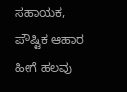ಸಹಾಯಕ, ಪೌಷ್ಟಿಕ ಆಹಾರ ಹೀಗೆ ಹಲವು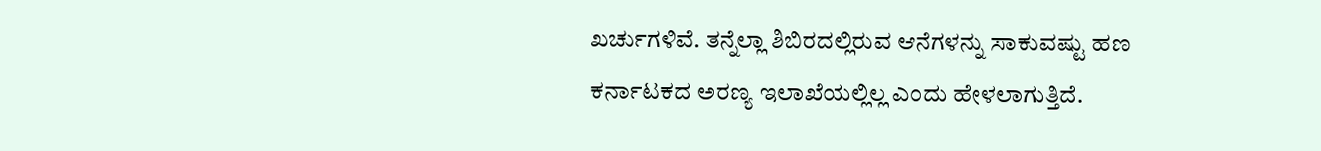ಖರ್ಚುಗಳಿವೆ. ತನ್ನೆಲ್ಲಾ ಶಿಬಿರದಲ್ಲಿರುವ ಆನೆಗಳನ್ನು ಸಾಕುವಷ್ಟು ಹಣ ಕರ್ನಾಟಕದ ಅರಣ್ಯ ಇಲಾಖೆಯಲ್ಲಿಲ್ಲ ಎಂದು ಹೇಳಲಾಗುತ್ತಿದೆ.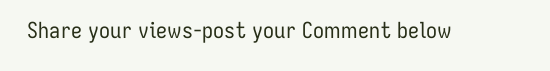Share your views-post your Comment below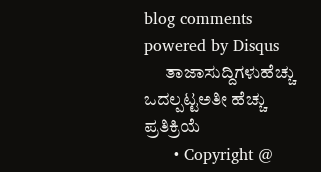blog comments powered by Disqus
      ತಾಜಾಸುದ್ದಿಗಳುಹೆಚ್ಚು ಒದಲ್ಪಟ್ಟಅತೀ ಹೆಚ್ಚು ಪ್ರತಿಕ್ರಿಯೆ
      • Copyright @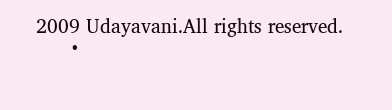2009 Udayavani.All rights reserved.
      •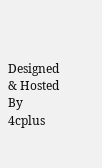Designed & Hosted By 4cplus